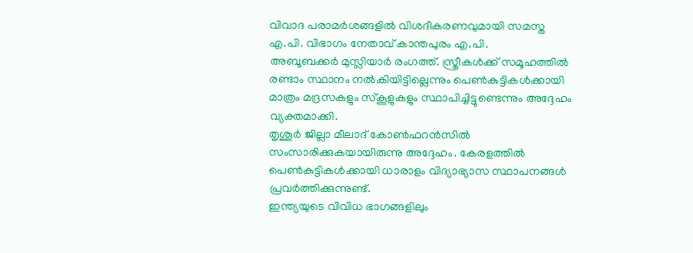വിവാദ പരാമർശങ്ങളിൽ വിശദീകരണവുമായി സമസ്ത എ.പി. വിഭാഗം നേതാവ് കാന്തപുരം എ.പി.
അബൂബക്കർ മുസ്ലിയാർ രംഗത്ത്. സ്ത്രീകൾക്ക് സമൂഹത്തിൽ രണ്ടാം സ്ഥാനം നൽകിയിട്ടില്ലെന്നും പെൺകുട്ടികൾക്കായി മാത്രം മദ്രസകളും സ്കൂളുകളും സ്ഥാപിച്ചിട്ടുണ്ടെന്നും അദ്ദേഹം വ്യക്തമാക്കി.
തൃശൂർ ജില്ലാ മീലാദ് കോൺഫറൻസിൽ സംസാരിക്കുകയായിരുന്നു അദ്ദേഹം. കേരളത്തിൽ പെൺകുട്ടികൾക്കായി ധാരാളം വിദ്യാഭ്യാസ സ്ഥാപനങ്ങൾ പ്രവർത്തിക്കുന്നുണ്ട്.
ഇന്ത്യയുടെ വിവിധ ഭാഗങ്ങളിലും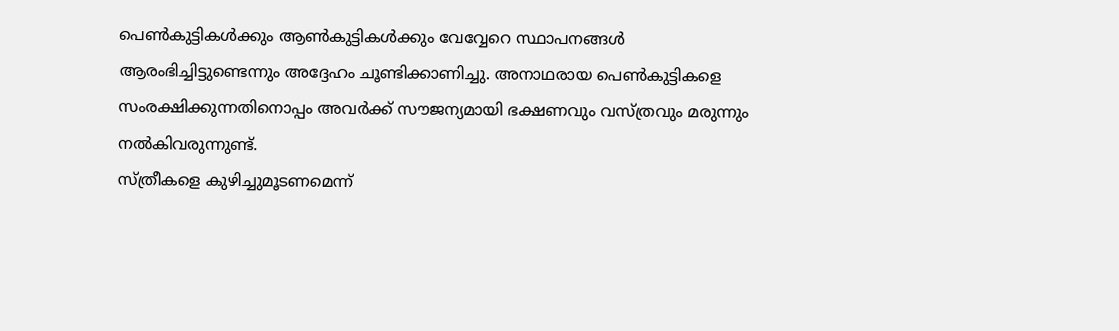പെൺകുട്ടികൾക്കും ആൺകുട്ടികൾക്കും വേവ്വേറെ സ്ഥാപനങ്ങൾ ആരംഭിച്ചിട്ടുണ്ടെന്നും അദ്ദേഹം ചൂണ്ടിക്കാണിച്ചു. അനാഥരായ പെൺകുട്ടികളെ സംരക്ഷിക്കുന്നതിനൊപ്പം അവർക്ക് സൗജന്യമായി ഭക്ഷണവും വസ്ത്രവും മരുന്നും നൽകിവരുന്നുണ്ട്.
സ്ത്രീകളെ കുഴിച്ചുമൂടണമെന്ന്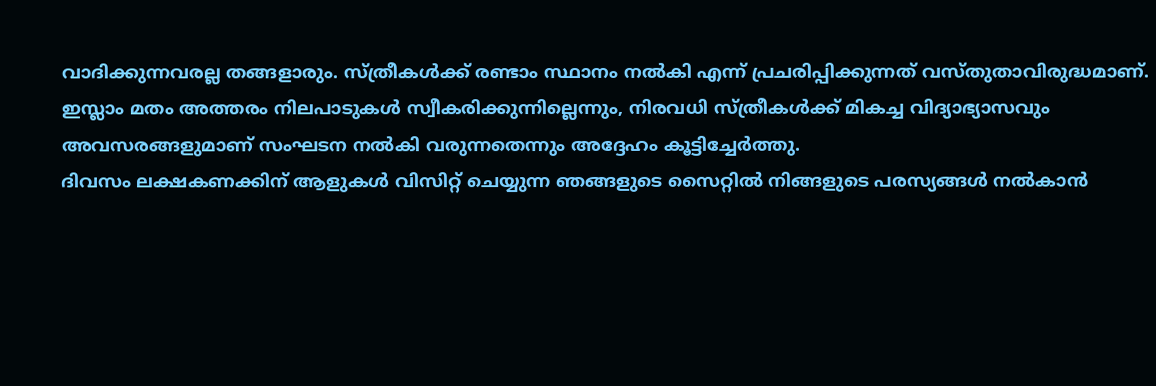വാദിക്കുന്നവരല്ല തങ്ങളാരും. സ്ത്രീകൾക്ക് രണ്ടാം സ്ഥാനം നൽകി എന്ന് പ്രചരിപ്പിക്കുന്നത് വസ്തുതാവിരുദ്ധമാണ്.
ഇസ്ലാം മതം അത്തരം നിലപാടുകൾ സ്വീകരിക്കുന്നില്ലെന്നും, നിരവധി സ്ത്രീകൾക്ക് മികച്ച വിദ്യാഭ്യാസവും അവസരങ്ങളുമാണ് സംഘടന നൽകി വരുന്നതെന്നും അദ്ദേഹം കൂട്ടിച്ചേർത്തു.
ദിവസം ലക്ഷകണക്കിന് ആളുകൾ വിസിറ്റ് ചെയ്യുന്ന ഞങ്ങളുടെ സൈറ്റിൽ നിങ്ങളുടെ പരസ്യങ്ങൾ നൽകാൻ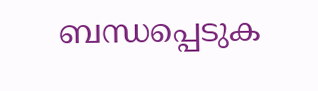ബന്ധപ്പെടുക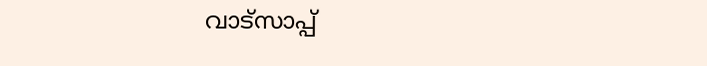വാട്സാപ്പ്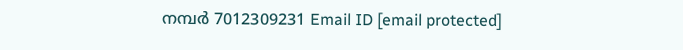നമ്പർ 7012309231 Email ID [email protected]